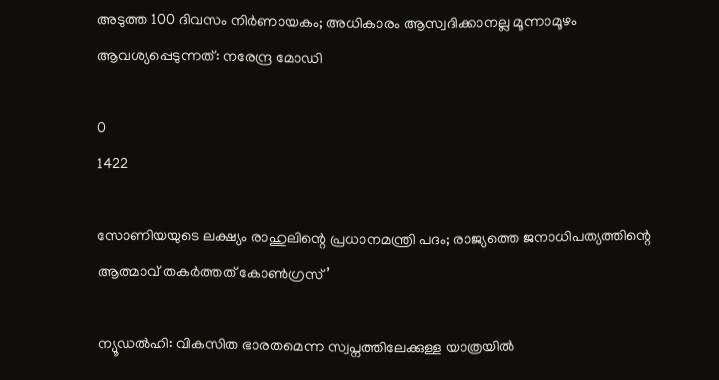അടുത്ത 100 ദിവസം നിര്‍ണായകം; അധികാരം ആസ്വദിക്കാനല്ല മൂന്നാമൂഴം ആവശ്യപ്പെടുന്നത്: നരേന്ദ്ര മോഡി

0
1422

സോണിയയുടെ ലക്ഷ്യം രാഹുലിന്റെ പ്രധാനമന്ത്രി പദം; രാജ്യത്തെ ജനാധിപത്യത്തിന്റെ ആത്മാവ് തകർത്തത് കോൺഗ്രസ്’

ന്യൂഡല്‍ഹി: വികസിത ഭാരതമെന്ന സ്വപ്നത്തിലേക്കുള്ള യാത്രയില്‍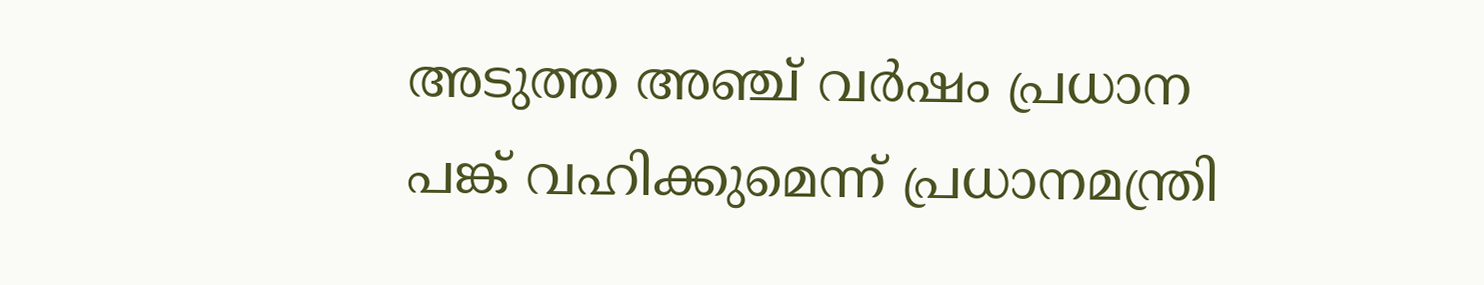അടുത്ത അഞ്ച് വര്‍ഷം പ്രധാന പങ്ക് വഹിക്കുമെന്ന് പ്രധാനമന്ത്രി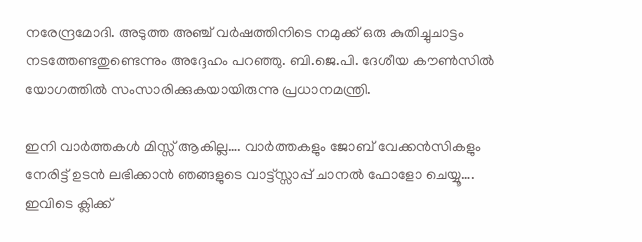നരേന്ദ്രമോദി. അടുത്ത അഞ്ച് വര്‍ഷത്തിനിടെ നമുക്ക് ഒരു കുതിച്ചുചാട്ടം നടത്തേണ്ടതുണ്ടെന്നും അദ്ദേഹം പറഞ്ഞു. ബി.ജെ.പി. ദേശീയ കൗണ്‍സില്‍ യോഗത്തില്‍ സംസാരിക്കുകയായിരുന്നു പ്രധാനമന്ത്രി.

ഇനി വാർത്തകൾ മിസ്സ്‌ ആകില്ല…. വാർത്തകളും ജോബ് വേക്കൻസികളും നേരിട്ട് ഉടൻ ലഭിക്കാൻ ഞങ്ങളുടെ വാട്ട്സ്സാപ്പ് ചാനൽ ഫോളോ ചെയ്യൂ…. ഇവിടെ ക്ലിക്ക്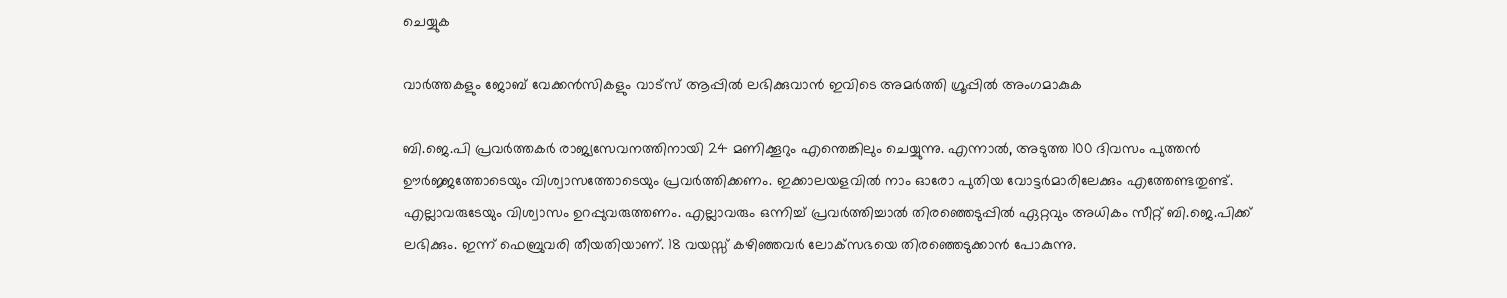ചെയ്യുക

വാർത്തകളും ജോബ് വേക്കൻസികളും വാട്സ് ആപ്പിൽ ലഭിക്കുവാൻ ഇവിടെ അമർത്തി ഗ്രൂപ്പിൽ അംഗമാകുക

ബി.ജെ.പി പ്രവര്‍ത്തകര്‍ രാജ്യസേവനത്തിനായി 24 മണിക്കൂറും എന്തെങ്കിലും ചെയ്യുന്നു. എന്നാല്‍, അടുത്ത 100 ദിവസം പുത്തന്‍ ഊര്‍ജ്ജത്തോടെയും വിശ്വാസത്തോടെയും പ്രവര്‍ത്തിക്കണം. ഇക്കാലയളവില്‍ നാം ഓരോ പുതിയ വോട്ടര്‍മാരിലേക്കും എത്തേണ്ടതുണ്ട്. എല്ലാവരുടേയും വിശ്വാസം ഉറപ്പുവരുത്തണം. എല്ലാവരും ഒന്നിച്ച് പ്രവര്‍ത്തിച്ചാല്‍ തിരഞ്ഞെടുപ്പില്‍ ഏറ്റവും അധികം സീറ്റ് ബി.ജെ.പിക്ക് ലഭിക്കും. ഇന്ന് ഫെബ്രുവരി തീയതിയാണ്. 18 വയസ്സ് കഴിഞ്ഞവര്‍ ലോക്‌സഭയെ തിരഞ്ഞെടുക്കാന്‍ പോകുന്നു.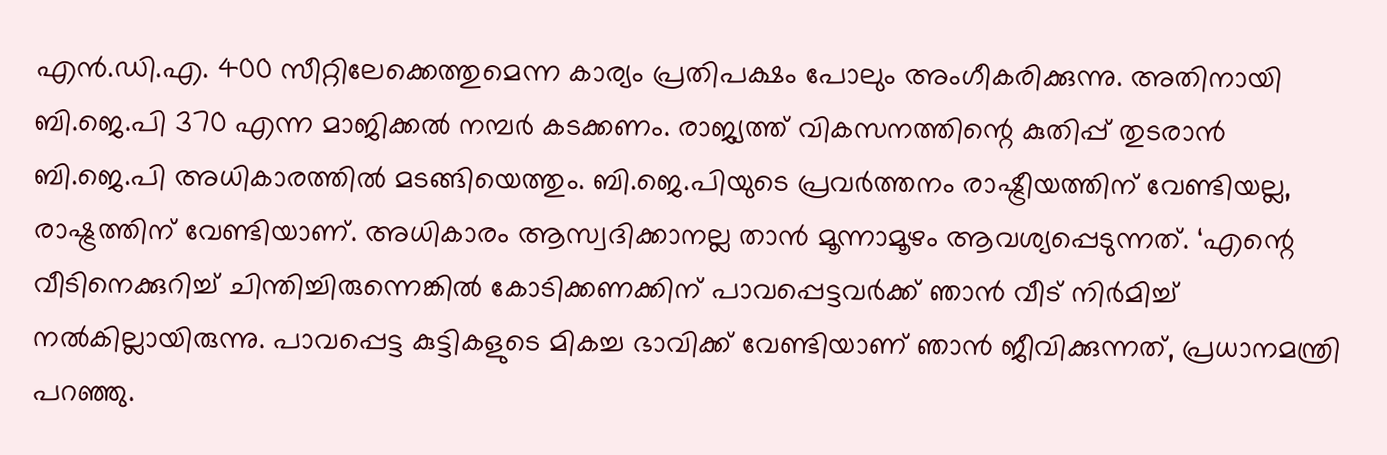എന്‍.ഡി.എ. 400 സീറ്റിലേക്കെത്തുമെന്ന കാര്യം പ്രതിപക്ഷം പോലും അംഗീകരിക്കുന്നു. അതിനായി ബി.ജെ.പി 370 എന്ന മാജിക്കല്‍ നമ്പര്‍ കടക്കണം. രാജ്യത്ത് വികസനത്തിന്റെ കുതിപ്പ് തുടരാന്‍ ബി.ജെ.പി അധികാരത്തില്‍ മടങ്ങിയെത്തും. ബി.ജെ.പിയുടെ പ്രവര്‍ത്തനം രാഷ്ട്രീയത്തിന് വേണ്ടിയല്ല, രാഷ്ട്രത്തിന് വേണ്ടിയാണ്. അധികാരം ആസ്വദിക്കാനല്ല താന്‍ മൂന്നാമൂഴം ആവശ്യപ്പെടുന്നത്. ‘എന്റെ വീടിനെക്കുറിച്ച് ചിന്തിച്ചിരുന്നെങ്കില്‍ കോടിക്കണക്കിന് പാവപ്പെട്ടവര്‍ക്ക് ഞാന്‍ വീട് നിര്‍മിച്ച് നല്‍കില്ലായിരുന്നു. പാവപ്പെട്ട കുട്ടികളുടെ മികച്ച ഭാവിക്ക് വേണ്ടിയാണ് ഞാന്‍ ജീവിക്കുന്നത്, പ്രധാനമന്ത്രി പറഞ്ഞു.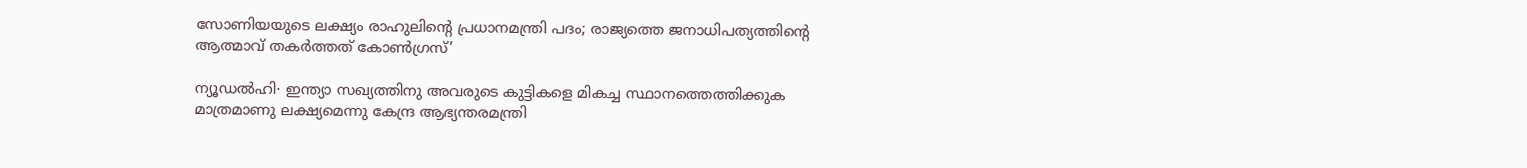സോണിയയുടെ ലക്ഷ്യം രാഹുലിന്റെ പ്രധാനമന്ത്രി പദം; രാജ്യത്തെ ജനാധിപത്യത്തിന്റെ ആത്മാവ് തകർത്തത് കോൺഗ്രസ്’

ന്യൂഡൽഹി∙ ഇന്ത്യാ സഖ്യത്തിനു അവരുടെ കുട്ടികളെ മികച്ച സ്ഥാനത്തെത്തിക്കുക മാത്രമാണു ലക്ഷ്യമെന്നു കേന്ദ്ര ആഭ്യന്തരമന്ത്രി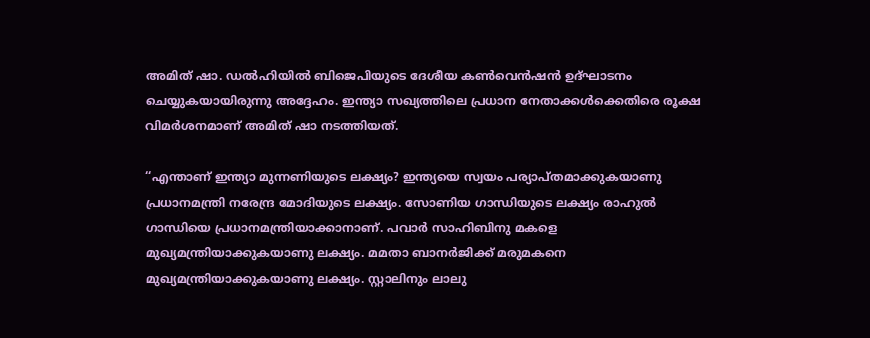അമിത് ഷാ. ഡൽഹിയിൽ ബിജെപിയുടെ ദേശീയ കൺവെൻഷൻ ഉദ്ഘാടനം ചെയ്യുകയായിരുന്നു അദ്ദേഹം. ഇന്ത്യാ സഖ്യത്തിലെ പ്രധാന നേതാക്കൾക്കെതിരെ രൂക്ഷ വിമർശനമാണ് അമിത് ഷാ നടത്തിയത്.

‘‘എന്താണ് ഇന്ത്യാ മുന്നണിയുടെ ലക്ഷ്യം? ഇന്ത്യയെ സ്വയം പര്യാപ്തമാക്കുകയാണു പ്രധാനമന്ത്രി നരേന്ദ്ര മോദിയുടെ ലക്ഷ്യം. സോണിയ ഗാന്ധിയുടെ ലക്ഷ്യം രാഹുൽ ഗാന്ധിയെ പ്രധാനമന്ത്രിയാക്കാനാണ്. പവാർ സാഹിബിനു മകളെ മുഖ്യമന്ത്രിയാക്കുകയാണു ലക്ഷ്യം. മമതാ ബാനർജിക്ക് മരുമകനെ മുഖ്യമന്ത്രിയാക്കുകയാണു ലക്ഷ്യം. സ്റ്റാലിനും ലാലു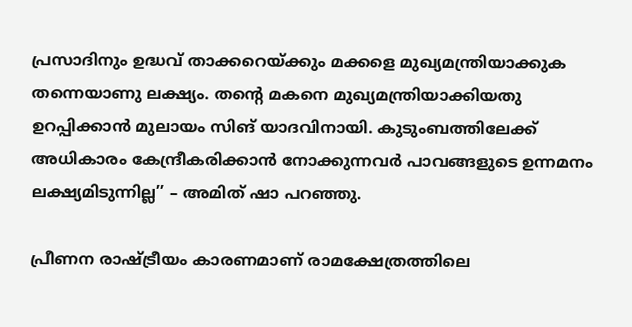പ്രസാദിനും ഉദ്ധവ് താക്കറെയ്ക്കും മക്കളെ മുഖ്യമന്ത്രിയാക്കുക തന്നെയാണു ലക്ഷ്യം. തന്റെ മകനെ മുഖ്യമന്ത്രിയാക്കിയതു ഉറപ്പിക്കാൻ മുലായം സിങ് യാദവിനായി. കുടുംബത്തിലേക്ക് അധികാരം കേന്ദ്രീകരിക്കാൻ നോക്കുന്നവർ പാവങ്ങളുടെ ഉന്നമനം ലക്ഷ്യമിടുന്നില്ല’’ – അമിത് ഷാ പറഞ്ഞു.

പ്രീണന രാഷ്ട്രീയം കാരണമാണ് രാമക്ഷേത്രത്തിലെ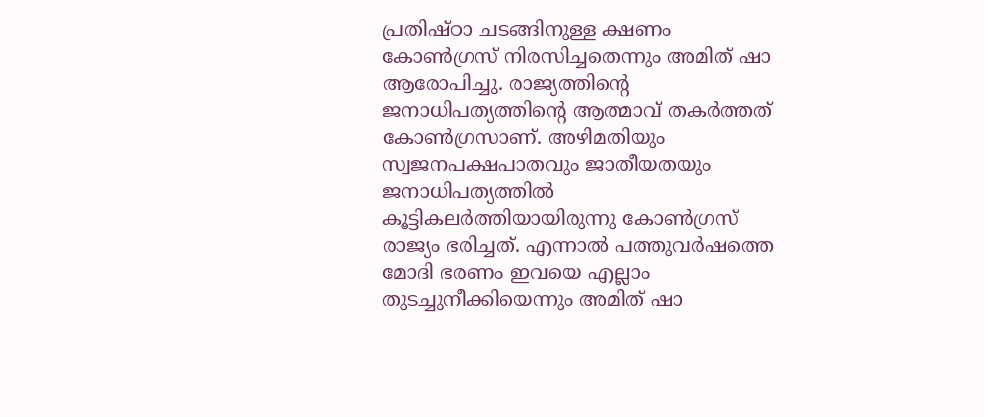പ്രതിഷ്ഠാ ചടങ്ങിനുള്ള ക്ഷണം കോൺഗ്രസ് നിരസിച്ചതെന്നും അമിത് ഷാ ആരോപിച്ചു. രാജ്യത്തിന്റെ ജനാധിപത്യത്തിന്റെ ആത്മാവ് തകർത്തത് കോൺഗ്രസാണ്. അഴിമതിയും സ്വജനപക്ഷപാതവും ജാതീയതയും ജനാധിപത്യത്തിൽ കൂട്ടികലർത്തിയായിരുന്നു കോൺഗ്രസ് രാജ്യം ഭരിച്ചത്. എന്നാൽ പത്തുവർഷത്തെ മോദി ഭരണം ഇവയെ എല്ലാം തുടച്ചുനീക്കിയെന്നും അമിത് ഷാ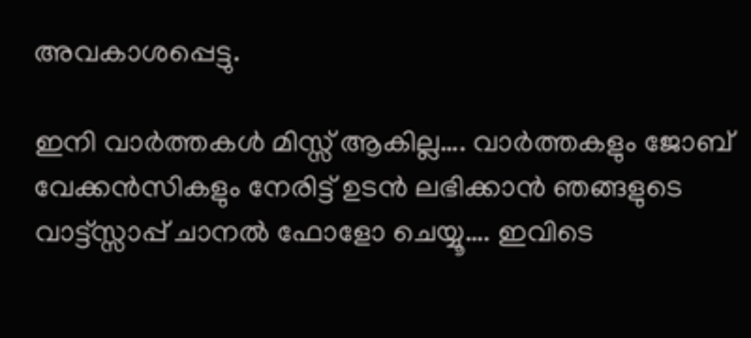അവകാശപ്പെട്ടു.

ഇനി വാർത്തകൾ മിസ്സ്‌ ആകില്ല…. വാർത്തകളും ജോബ് വേക്കൻസികളും നേരിട്ട് ഉടൻ ലഭിക്കാൻ ഞങ്ങളുടെ വാട്ട്സ്സാപ്പ് ചാനൽ ഫോളോ ചെയ്യൂ…. ഇവിടെ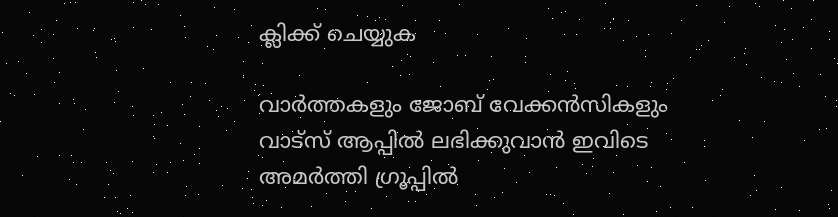ക്ലിക്ക് ചെയ്യുക

വാർത്തകളും ജോബ് വേക്കൻസികളും വാട്സ് ആപ്പിൽ ലഭിക്കുവാൻ ഇവിടെ അമർത്തി ഗ്രൂപ്പിൽ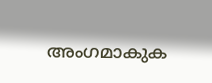അംഗമാകുക